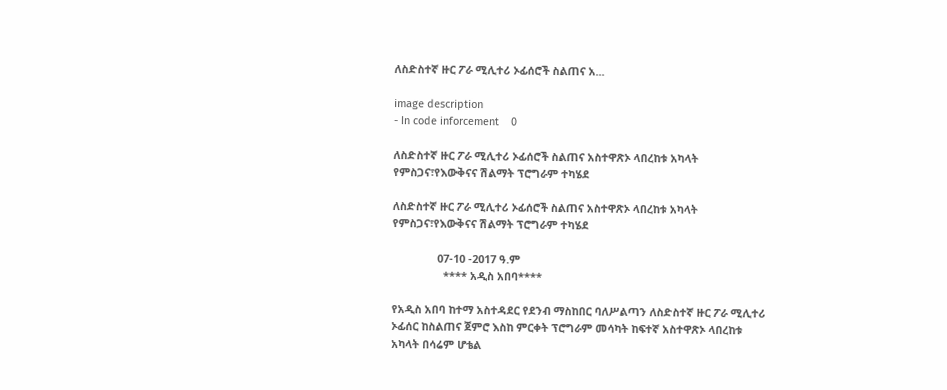ለስድስተኛ ዙር ፖራ ሚሊተሪ ኦፊሰሮች ስልጠና አ...

image description
- In code inforcement    0

ለስድስተኛ ዙር ፖራ ሚሊተሪ ኦፊሰሮች ስልጠና አስተዋጽኦ ላበረከቱ አካላት የምስጋና፣የእውቅናና ሽልማት ፕሮግራም ተካሄደ

ለስድስተኛ ዙር ፖራ ሚሊተሪ ኦፊሰሮች ስልጠና አስተዋጽኦ ላበረከቱ አካላት የምስጋና፣የእውቅናና ሽልማት ፕሮግራም ተካሄደ

               07-10 -2017 ዓ.ም
                 **** አዲስ አበባ****

የአዲስ አበባ ከተማ አስተዳደር የደንብ ማስከበር ባለሥልጣን ለስድስተኛ ዙር ፖራ ሚሊተሪ ኦፊሰር ከስልጠና ጀምሮ እስከ ምርቀት ፕሮግራም መሳካት ከፍተኛ አስተዋጽኦ ላበረከቱ አካላት በሳሬም ሆቴል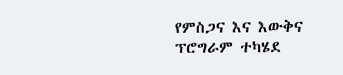የምስጋና እና እውቅና ፕሮግራም ተካሄደ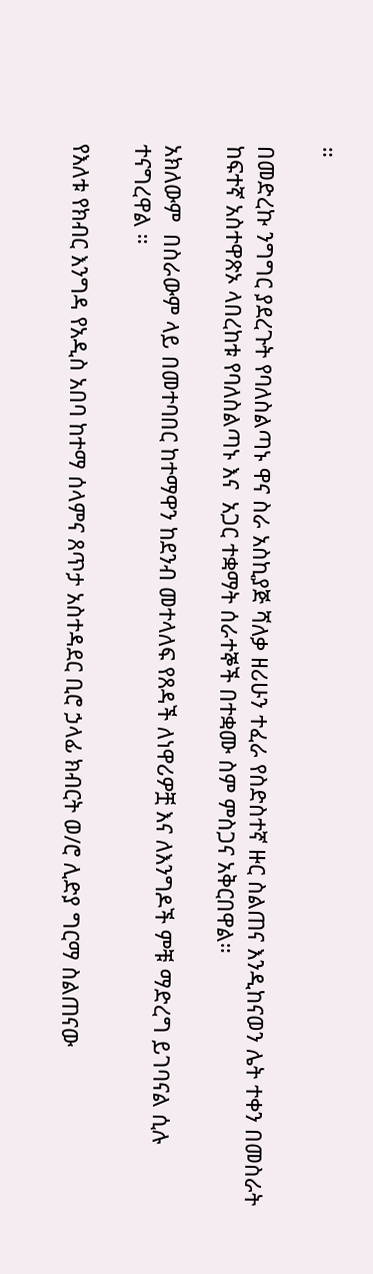።

በመድረኩ ንግግር ያደረጉት የባለስልጣኑ ዋና ስራ አስኪያጅ ሻለቃ ዘሪሁን ተፈራ የስድስተኛ ዙር ስልጠና እንዲከናወን ሌት ተቀን በመስራት ከፍተኛ አስተዋጽኦ ላበረከቱ የባለስልጣኑ እና  አጋር ተቋማት ሰራተኞች በተቋሙ ስም ምስጋና አቅርበዋል።

አክለውም  በስራውም ላይ በመተባበር ከተማዋን ከደንብ መተላለፍ የጸዳች ለነዋሪዎቿ እና ለእንግዶች ምቹ ማድረግ ይገባናል ሲሉ ተናግረዋል ።

የእለቱ የክብር እንግዳ የአዲስ አበባ ከተማ ሰላምና ጸጥታ አስተዳደር ቢሮ ኃላፊ ክብርት ወ/ሮ ሊድያ ግርማ ስልጠናው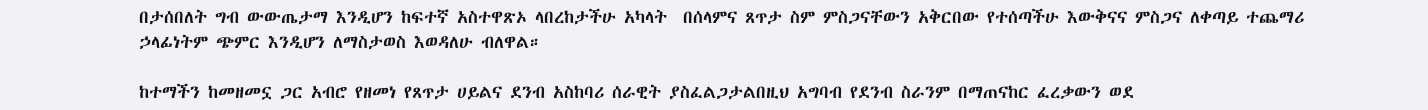በታሰበለት ግብ ውውጤታማ እንዲሆን ከፍተኛ አስተዋጽኦ ላበረከታችሁ አካላት  በሰላምና ጸጥታ ስም ምስጋናቸውን አቅርበው የተሰጣችሁ እውቅናና ምስጋና ለቀጣይ ተጨማሪ ኃላፊነትም ጭምር እንዲሆን ለማስታወስ እወዳለሁ ብለዋል።

ከተማችን ከመዘመኗ ጋር አብሮ የዘመነ የጸጥታ ሀይልና ደንብ አስከባሪ ሰራዊት ያስፈልጋታልበዚህ አግባብ የደንብ ስራንም በማጠናከር ፈረቃውን ወደ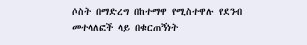ሶስት በማድረግ በከተማዋ የሚስተዋሉ የደንብ መተላለፎች ላይ በቁርጠኝነት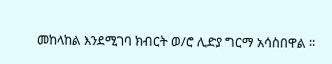መከላከል እንደሚገባ ክብርት ወ/ሮ ሊድያ ግርማ አሳስበዋል ።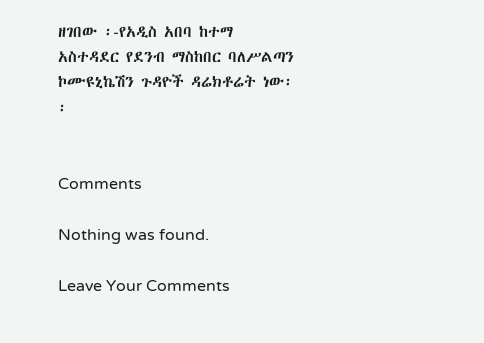ዘገበው ፡-የአዲስ አበባ ከተማ አስተዳደር የደንብ ማስከበር ባለሥልጣን ኮሙዩኒኬሽን ጉዳዮች ዳሬክቶሬት ነው፡፡


Comments

Nothing was found.

Leave Your Comments